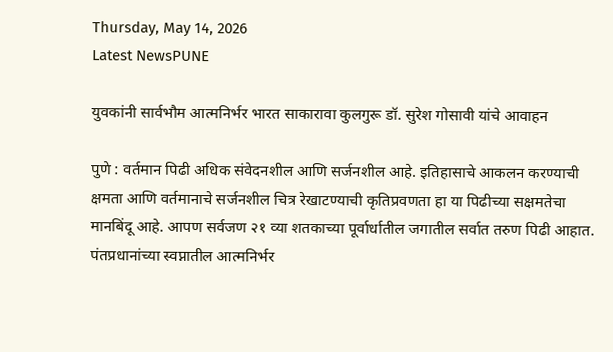Thursday, May 14, 2026
Latest NewsPUNE

युवकांनी सार्वभौम आत्मनिर्भर भारत साकारावा कुलगुरू डॉ. सुरेश गोसावी यांचे आवाहन

पुणे : वर्तमान पिढी अधिक संवेदनशील आणि सर्जनशील आहे. इतिहासाचे आकलन करण्याची क्षमता आणि वर्तमानाचे सर्जनशील चित्र रेखाटण्याची कृतिप्रवणता हा या पिढीच्या सक्षमतेचा मानबिंदू आहे. आपण सर्वजण २१ व्या शतकाच्या पूर्वार्धातील जगातील सर्वात तरुण पिढी आहात. पंतप्रधानांच्या स्वप्नातील आत्मनिर्भर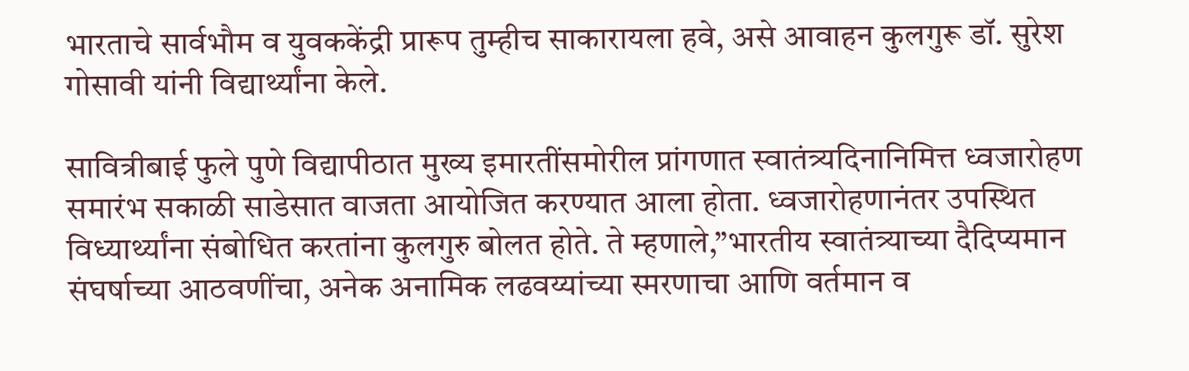भारताचे सार्वभौम व युवककेंद्री प्रारूप तुम्हीच साकारायला हवे, असे आवाहन कुलगुरू डॉ. सुरेश गोसावी यांनी विद्यार्थ्यांना केले.

सावित्रीबाई फुले पुणे विद्यापीठात मुख्य इमारतींसमोरील प्रांगणात स्वातंत्र्यदिनानिमित्त ध्वजारोहण समारंभ सकाळी साडेसात वाजता आयोजित करण्यात आला होता. ध्वजारोहणानंतर उपस्थित विध्यार्थ्यांना संबोधित करतांना कुलगुरु बोलत होते. ते म्हणाले,”भारतीय स्वातंत्र्याच्या दैदिप्यमान संघर्षाच्या आठवणींचा, अनेक अनामिक लढवय्यांच्या स्मरणाचा आणि वर्तमान व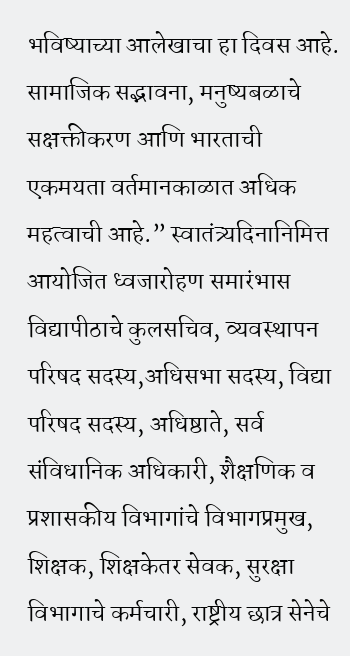भविष्याच्या आलेखाचा हा दिवस आहे. सामाजिक सद्भावना, मनुष्यबळाचे सक्षक्तीकरण आणि भारताची एकमयता वर्तमानकाळात अधिक महत्वाची आहे.” स्वातंत्र्यदिनानिमित्त आयोजित ध्वजारोहण समारंभास विद्यापीठाचे कुलसचिव, व्यवस्थापन परिषद सदस्य,अधिसभा सदस्य, विद्या परिषद सदस्य, अधिष्ठाते, सर्व संविधानिक अधिकारी, शैक्षणिक व प्रशासकीय विभागांचे विभागप्रमुख, शिक्षक, शिक्षकेतर सेवक, सुरक्षा विभागाचे कर्मचारी, राष्ट्रीय छात्र सेनेचे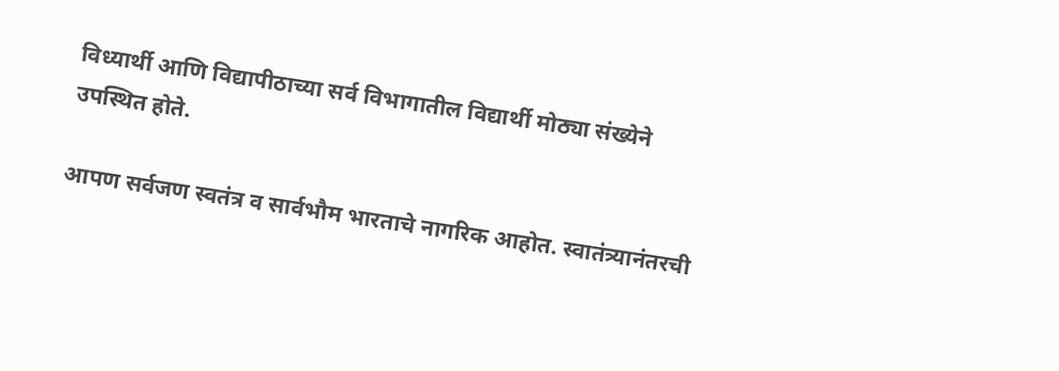विध्यार्थी आणि विद्यापीठाच्या सर्व विभागातील विद्यार्थी मोठ्या संख्येने उपस्थित होते.

आपण सर्वजण स्वतंत्र व सार्वभौम भारताचे नागरिक आहोत. स्वातंत्र्यानंतरची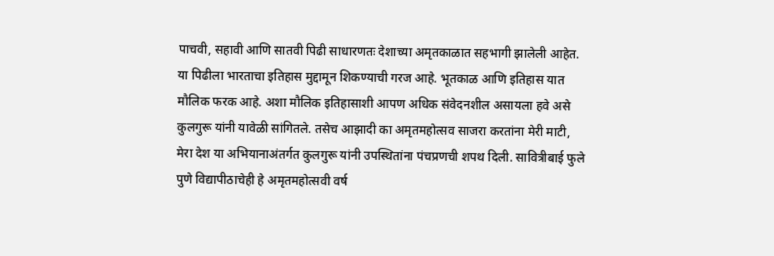पाचवी, सहावी आणि सातवी पिढी साधारणतः देशाच्या अमृतकाळात सहभागी झालेली आहेत. या पिढीला भारताचा इतिहास मुद्दामून शिकण्याची गरज आहे. भूतकाळ आणि इतिहास यात मौलिक फरक आहे. अशा मौलिक इतिहासाशी आपण अधिक संवेदनशील असायला हवे असे कुलगुरू यांनी यावेळी सांगितले. तसेच आझादी का अमृतमहोत्सव साजरा करतांना मेरी माटी, मेरा देश या अभियानाअंतर्गत कुलगुरू यांनी उपस्थितांना पंचप्रणची शपथ दिली. सावित्रीबाई फुले पुणे विद्यापीठाचेही हे अमृतमहोत्सवी वर्ष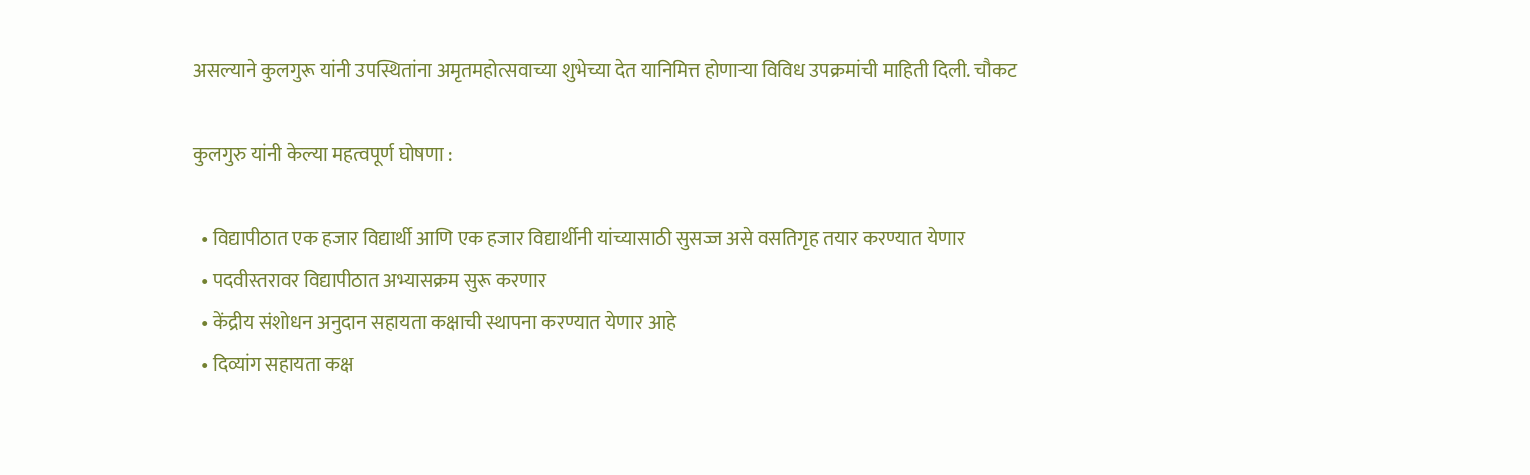असल्याने कुलगुरू यांनी उपस्थितांना अमृतमहोत्सवाच्या शुभेच्या देत यानिमित्त होणाऱ्या विविध उपक्रमांची माहिती दिली. चौकट

कुलगुरु यांनी केल्या महत्वपूर्ण घोषणा :

  • विद्यापीठात एक हजार विद्यार्थी आणि एक हजार विद्यार्थीनी यांच्यासाठी सुसज्ज असे वसतिगृह तयार करण्यात येणार
  • पदवीस्तरावर विद्यापीठात अभ्यासक्रम सुरू करणार
  • केंद्रीय संशोधन अनुदान सहायता कक्षाची स्थापना करण्यात येणार आहे
  • दिव्यांग सहायता कक्ष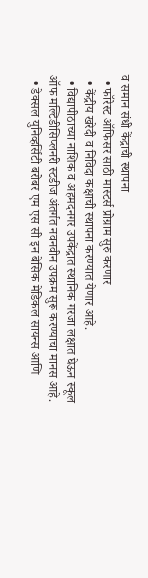व समान संधी केंद्राची स्थापना
  • फॉरेस्ट ऑफिसर साठी मास्टर्स प्रोग्राम सुरु करणार
  • केंद्रीय खरेदी व निविदा कक्षाची स्थापना करण्यात येणार आहे.
  • विद्यापीठाच्या नाशिक व अहमदनगर उपकेंद्रात स्थानिक गरजा लक्षात घेऊन स्कूल ऑफ मल्टिडीसिप्लनरी स्टडीज अंतर्गत नवनवीन उपक्रम सुरू करण्याचा मानस आहे.
  • डेक्सल युनिव्हर्सिटी बरोबर एम एस सी इन बेसिक मेडिकल सायन्स आणि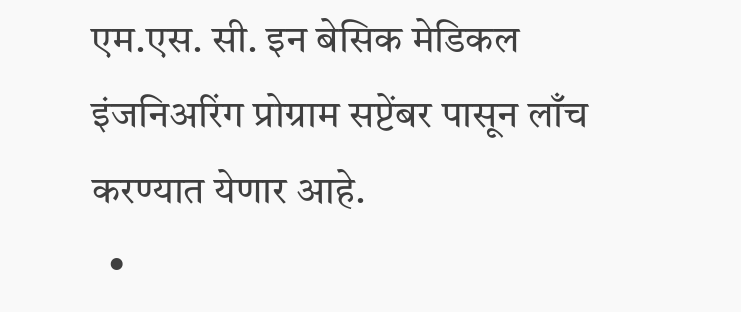एम.एस. सी. इन बेसिक मेडिकल इंजनिअरिंग प्रोग्राम सप्टेंबर पासून लाँच करण्यात येणार आहे.
  •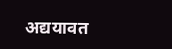अद्ययावत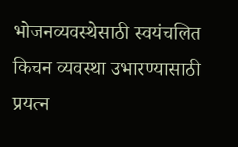भोजनव्यवस्थेसाठी स्वयंचलित किचन व्यवस्था उभारण्यासाठी प्रयत्न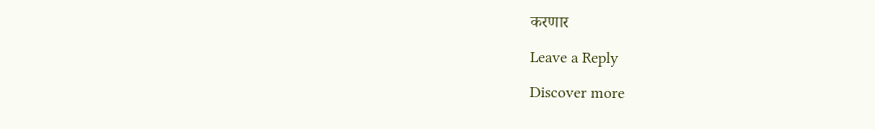करणार

Leave a Reply

Discover more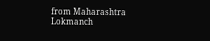from Maharashtra Lokmanch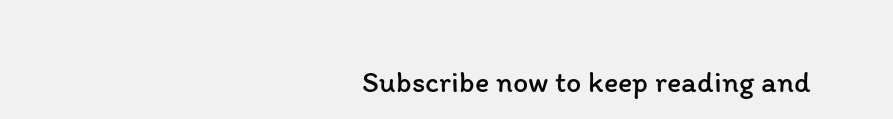Subscribe now to keep reading and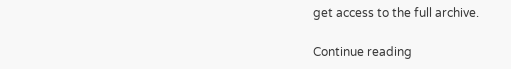get access to the full archive.

Continue reading